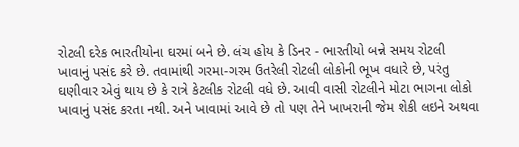રોટલી દરેક ભારતીયોના ઘરમાં બને છે. લંચ હોય કે ડિનર - ભારતીયો બન્ને સમય રોટલી ખાવાનું પસંદ કરે છે. તવામાંથી ગરમા-ગરમ ઉતરેલી રોટલી લોકોની ભૂખ વધારે છે, પરંતુ ઘણીવાર એવું થાય છે કે રાત્રે કેટલીક રોટલી વધે છે. આવી વાસી રોટલીને મોટા ભાગના લોકો ખાવાનું પસંદ કરતા નથી. અને ખાવામાં આવે છે તો પણ તેને ખાખરાની જેમ શેકી લઇને અથવા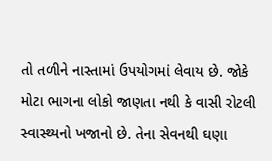તો તળીને નાસ્તામાં ઉપયોગમાં લેવાય છે. જોકે મોટા ભાગના લોકો જાણતા નથી કે વાસી રોટલી સ્વાસ્થ્યનો ખજાનો છે. તેના સેવનથી ઘણા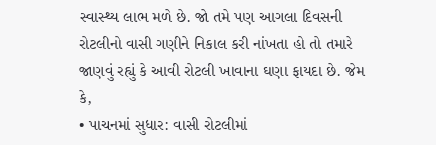સ્વાસ્થ્ય લાભ મળે છે. જો તમે પણ આગલા દિવસની રોટલીનો વાસી ગણીને નિકાલ કરી નાંખતા હો તો તમારે જાણવું રહ્યું કે આવી રોટલી ખાવાના ઘણા ફાયદા છે. જેમ કે,
• પાચનમાં સુધાર: વાસી રોટલીમાં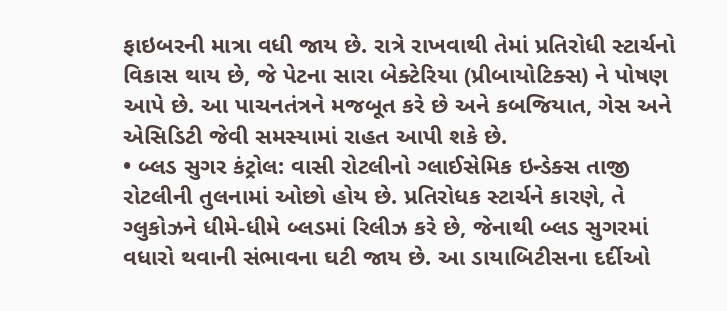ફાઇબરની માત્રા વધી જાય છે. રાત્રે રાખવાથી તેમાં પ્રતિરોધી સ્ટાર્ચનો વિકાસ થાય છે, જે પેટના સારા બેક્ટેરિયા (પ્રીબાયોટિક્સ) ને પોષણ આપે છે. આ પાચનતંત્રને મજબૂત કરે છે અને કબજિયાત, ગેસ અને એસિડિટી જેવી સમસ્યામાં રાહત આપી શકે છે.
• બ્લડ સુગર કંટ્રોલ: વાસી રોટલીનો ગ્લાઈસેમિક ઇન્ડેક્સ તાજી રોટલીની તુલનામાં ઓછો હોય છે. પ્રતિરોધક સ્ટાર્ચને કારણે, તે ગ્લુકોઝને ધીમે-ધીમે બ્લડમાં રિલીઝ કરે છે, જેનાથી બ્લડ સુગરમાં વધારો થવાની સંભાવના ઘટી જાય છે. આ ડાયાબિટીસના દર્દીઓ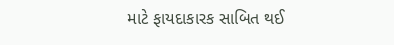માટે ફાયદાકારક સાબિત થઈ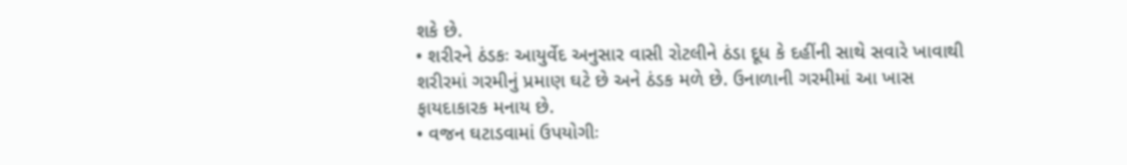શકે છે.
• શરીરને ઠંડકઃ આયુર્વેદ અનુસાર વાસી રોટલીને ઠંડા દૂધ કે દહીંની સાથે સવારે ખાવાથી શરીરમાં ગરમીનું પ્રમાણ ઘટે છે અને ઠંડક મળે છે. ઉનાળાની ગરમીમાં આ ખાસ ફાયદાકારક મનાય છે.
• વજન ઘટાડવામાં ઉપયોગીઃ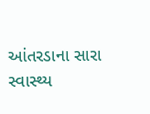આંતરડાના સારા સ્વાસ્થ્ય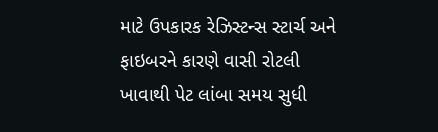માટે ઉપકારક રેઝિસ્ટન્સ સ્ટાર્ચ અને ફાઇબરને કારણે વાસી રોટલી ખાવાથી પેટ લાંબા સમય સુધી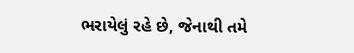ભરાયેલું રહે છે, જેનાથી તમે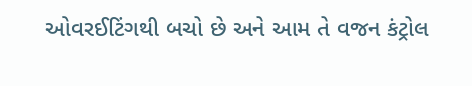ઓવરઈટિંગથી બચો છે અને આમ તે વજન કંટ્રોલ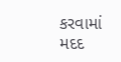કરવામાં મદદ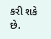કરી શકે છે.